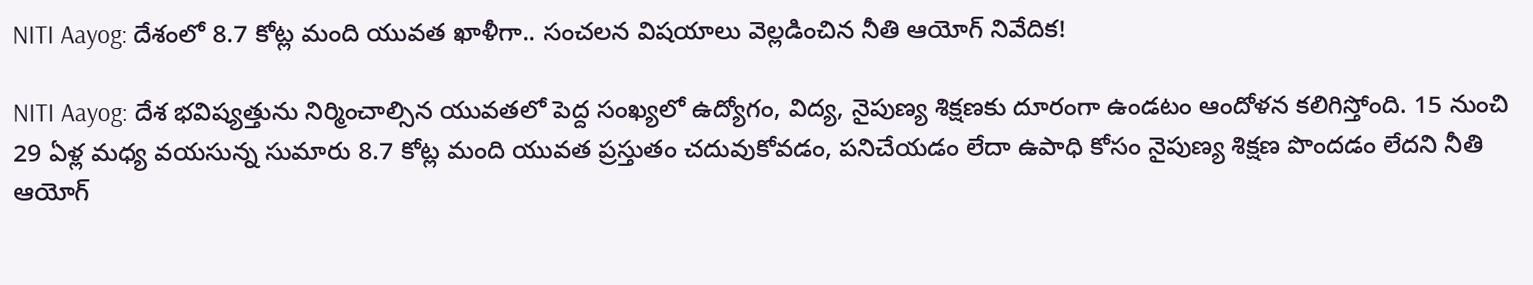NITI Aayog: దేశంలో 8.7 కోట్ల మంది యువత ఖాళీగా.. సంచలన విషయాలు వెల్లడించిన నీతి ఆయోగ్ నివేదిక!

NITI Aayog: దేశ భవిష్యత్తును నిర్మించాల్సిన యువతలో పెద్ద సంఖ్యలో ఉద్యోగం, విద్య, నైపుణ్య శిక్షణకు దూరంగా ఉండటం ఆందోళన కలిగిస్తోంది. 15 నుంచి 29 ఏళ్ల మధ్య వయసున్న సుమారు 8.7 కోట్ల మంది యువత ప్రస్తుతం చదువుకోవడం, పనిచేయడం లేదా ఉపాధి కోసం నైపుణ్య శిక్షణ పొందడం లేదని నీతి ఆయోగ్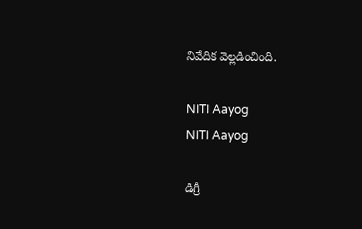నివేదిక వెల్లడించింది.

NITI Aayog
NITI Aayog

డిగ్రీ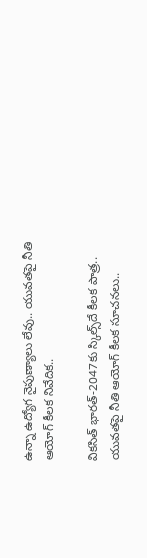ఉన్నా ఉద్యోగ నైపుణ్యాలు లేవు.. యువతపై నీతి ఆయోగ్ కీలక నివేదిక..

వికసిత్ భారత్-2047కు స్కిల్స్‌దే కీలక పాత్ర.. యువతపై నీతి ఆయోగ్ కీలక సూచనలు..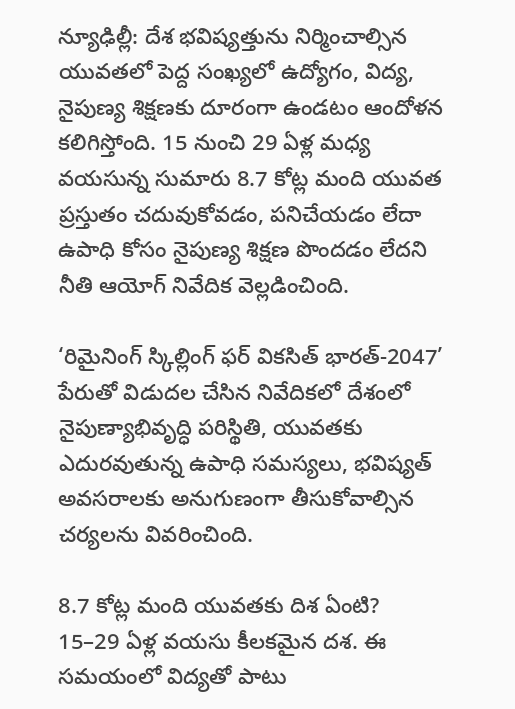న్యూఢిల్లీ: దేశ భవిష్యత్తును నిర్మించాల్సిన యువతలో పెద్ద సంఖ్యలో ఉద్యోగం, విద్య, నైపుణ్య శిక్షణకు దూరంగా ఉండటం ఆందోళన కలిగిస్తోంది. 15 నుంచి 29 ఏళ్ల మధ్య వయసున్న సుమారు 8.7 కోట్ల మంది యువత ప్రస్తుతం చదువుకోవడం, పనిచేయడం లేదా ఉపాధి కోసం నైపుణ్య శిక్షణ పొందడం లేదని నీతి ఆయోగ్ నివేదిక వెల్లడించింది.

‘రిమైనింగ్ స్కిల్లింగ్ ఫర్ వికసిత్ భారత్-2047’ పేరుతో విడుదల చేసిన నివేదికలో దేశంలో నైపుణ్యాభివృద్ధి పరిస్థితి, యువతకు ఎదురవుతున్న ఉపాధి సమస్యలు, భవిష్యత్ అవసరాలకు అనుగుణంగా తీసుకోవాల్సిన చర్యలను వివరించింది.

8.7 కోట్ల మంది యువతకు దిశ ఏంటి?
15–29 ఏళ్ల వయసు కీలకమైన దశ. ఈ సమయంలో విద్యతో పాటు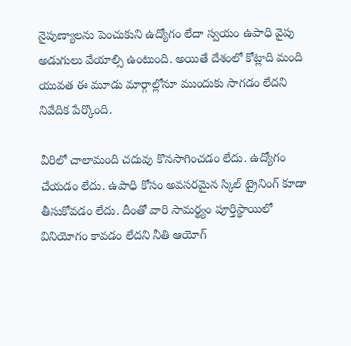నైపుణ్యాలను పెంచుకుని ఉద్యోగం లేదా స్వయం ఉపాధి వైపు అడుగులు వేయాల్సి ఉంటుంది. అయితే దేశంలో కోట్లాది మంది యువత ఈ మూడు మార్గాల్లోనూ ముందుకు సాగడం లేదని నివేదిక పేర్కొంది.

వీరిలో చాలామంది చదువు కొనసాగించడం లేదు. ఉద్యోగం చేయడం లేదు. ఉపాధి కోసం అవసరమైన స్కిల్ ట్రైనింగ్ కూడా తీసుకోవడం లేదు. దీంతో వారి సామర్థ్యం పూర్తిస్థాయిలో వినియోగం కావడం లేదని నీతి ఆయోగ్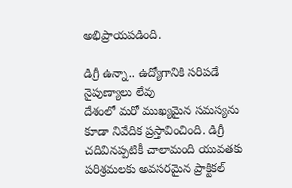అభిప్రాయపడింది.

డిగ్రీ ఉన్నా.. ఉద్యోగానికి సరిపడే నైపుణ్యాలు లేవు
దేశంలో మరో ముఖ్యమైన సమస్యను కూడా నివేదిక ప్రస్తావించింది. డిగ్రీ చదివినప్పటికీ చాలామంది యువతకు పరిశ్రమలకు అవసరమైన ప్రాక్టికల్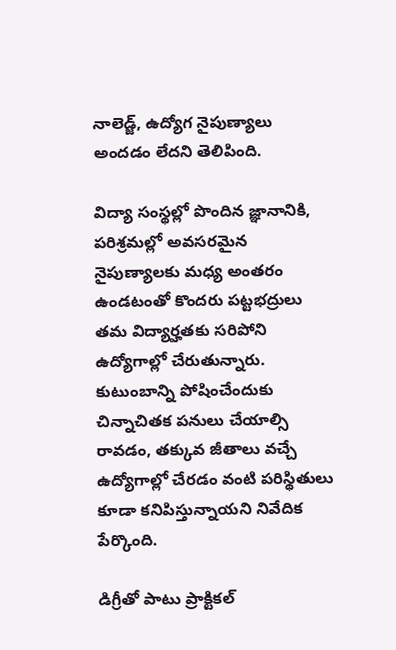నాలెడ్జ్, ఉద్యోగ నైపుణ్యాలు అందడం లేదని తెలిపింది.

విద్యా సంస్థల్లో పొందిన జ్ఞానానికి, పరిశ్రమల్లో అవసరమైన నైపుణ్యాలకు మధ్య అంతరం ఉండటంతో కొందరు పట్టభద్రులు తమ విద్యార్హతకు సరిపోని ఉద్యోగాల్లో చేరుతున్నారు. కుటుంబాన్ని పోషించేందుకు చిన్నాచితక పనులు చేయాల్సి రావడం, తక్కువ జీతాలు వచ్చే ఉద్యోగాల్లో చేరడం వంటి పరిస్థితులు కూడా కనిపిస్తున్నాయని నివేదిక పేర్కొంది.

డిగ్రీతో పాటు ప్రాక్టికల్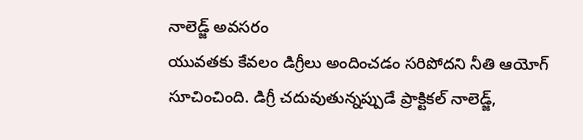నాలెడ్జ్ అవసరం
యువతకు కేవలం డిగ్రీలు అందించడం సరిపోదని నీతి ఆయోగ్ సూచించింది. డిగ్రీ చదువుతున్నప్పుడే ప్రాక్టికల్ నాలెడ్జ్,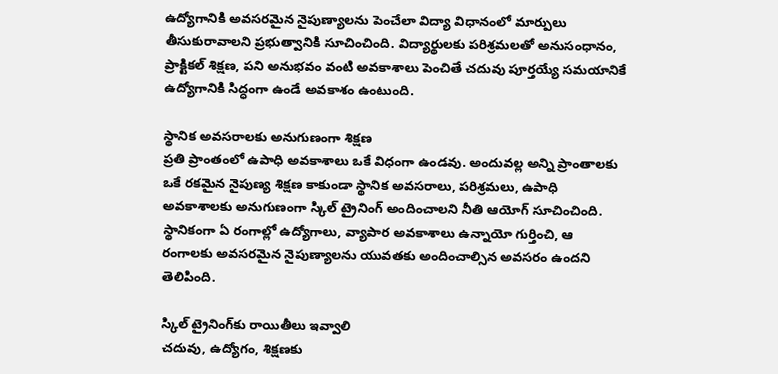ఉద్యోగానికి అవసరమైన నైపుణ్యాలను పెంచేలా విద్యా విధానంలో మార్పులు తీసుకురావాలని ప్రభుత్వానికి సూచించింది. విద్యార్థులకు పరిశ్రమలతో అనుసంధానం, ప్రాక్టికల్ శిక్షణ, పని అనుభవం వంటి అవకాశాలు పెంచితే చదువు పూర్తయ్యే సమయానికే ఉద్యోగానికి సిద్ధంగా ఉండే అవకాశం ఉంటుంది.

స్థానిక అవసరాలకు అనుగుణంగా శిక్షణ
ప్రతి ప్రాంతంలో ఉపాధి అవకాశాలు ఒకే విధంగా ఉండవు. అందువల్ల అన్ని ప్రాంతాలకు ఒకే రకమైన నైపుణ్య శిక్షణ కాకుండా స్థానిక అవసరాలు, పరిశ్రమలు, ఉపాధి అవకాశాలకు అనుగుణంగా స్కిల్ ట్రైనింగ్ అందించాలని నీతి ఆయోగ్ సూచించింది. స్థానికంగా ఏ రంగాల్లో ఉద్యోగాలు, వ్యాపార అవకాశాలు ఉన్నాయో గుర్తించి, ఆ రంగాలకు అవసరమైన నైపుణ్యాలను యువతకు అందించాల్సిన అవసరం ఉందని తెలిపింది.

స్కిల్ ట్రైనింగ్‌కు రాయితీలు ఇవ్వాలి
చదువు, ఉద్యోగం, శిక్షణకు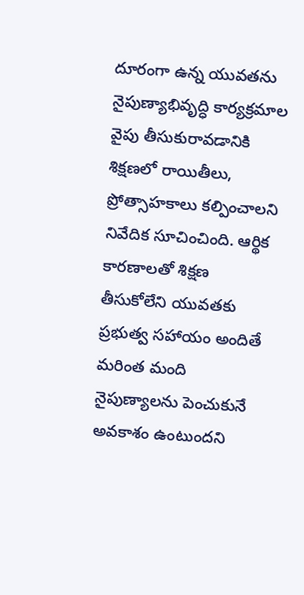దూరంగా ఉన్న యువతను నైపుణ్యాభివృద్ధి కార్యక్రమాల వైపు తీసుకురావడానికి శిక్షణలో రాయితీలు, ప్రోత్సాహకాలు కల్పించాలని నివేదిక సూచించింది. ఆర్థిక కారణాలతో శిక్షణ తీసుకోలేని యువతకు ప్రభుత్వ సహాయం అందితే మరింత మంది నైపుణ్యాలను పెంచుకునే అవకాశం ఉంటుందని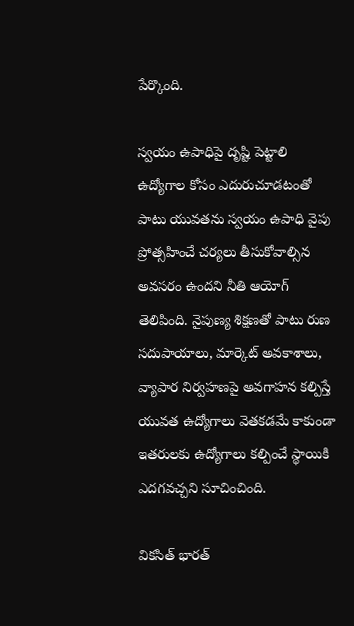పేర్కొంది.

స్వయం ఉపాధిపై దృష్టి పెట్టాలి
ఉద్యోగాల కోసం ఎదురుచూడటంతో పాటు యువతను స్వయం ఉపాధి వైపు ప్రోత్సహించే చర్యలు తీసుకోవాల్సిన అవసరం ఉందని నీతి ఆయోగ్ తెలిపింది. నైపుణ్య శిక్షణతో పాటు రుణ సదుపాయాలు, మార్కెట్ అవకాశాలు, వ్యాపార నిర్వహణపై అవగాహన కల్పిస్తే యువత ఉద్యోగాలు వెతకడమే కాకుండా ఇతరులకు ఉద్యోగాలు కల్పించే స్థాయికి ఎదగవచ్చని సూచించింది.

వికసిత్ భారత్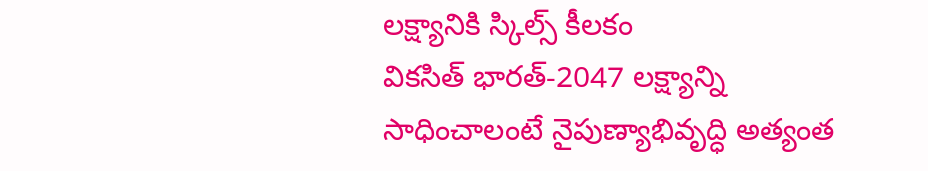లక్ష్యానికి స్కిల్స్ కీలకం
వికసిత్ భారత్-2047 లక్ష్యాన్ని సాధించాలంటే నైపుణ్యాభివృద్ధి అత్యంత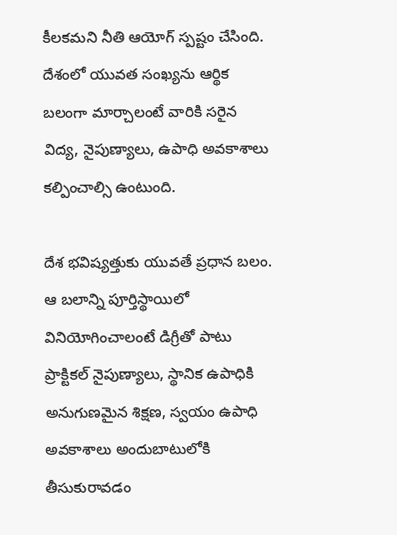కీలకమని నీతి ఆయోగ్ స్పష్టం చేసింది. దేశంలో యువత సంఖ్యను ఆర్థిక బలంగా మార్చాలంటే వారికి సరైన విద్య, నైపుణ్యాలు, ఉపాధి అవకాశాలు కల్పించాల్సి ఉంటుంది.

దేశ భవిష్యత్తుకు యువతే ప్రధాన బలం. ఆ బలాన్ని పూర్తిస్థాయిలో వినియోగించాలంటే డిగ్రీతో పాటు ప్రాక్టికల్ నైపుణ్యాలు, స్థానిక ఉపాధికి అనుగుణమైన శిక్షణ, స్వయం ఉపాధి అవకాశాలు అందుబాటులోకి తీసుకురావడం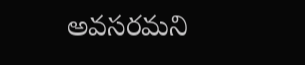అవసరమని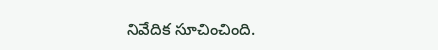నివేదిక సూచించింది.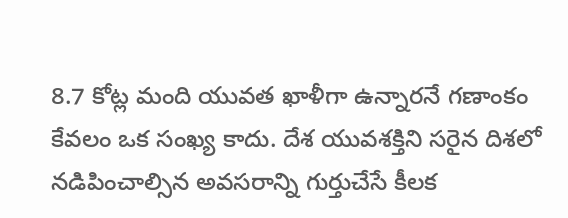8.7 కోట్ల మంది యువత ఖాళీగా ఉన్నారనే గణాంకం కేవలం ఒక సంఖ్య కాదు. దేశ యువశక్తిని సరైన దిశలో నడిపించాల్సిన అవసరాన్ని గుర్తుచేసే కీలక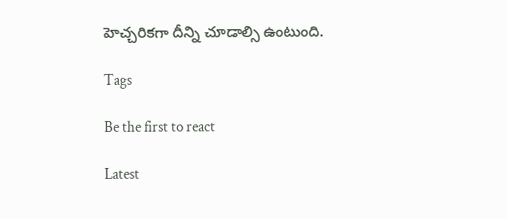హెచ్చరికగా దీన్ని చూడాల్సి ఉంటుంది.

Tags

Be the first to react

Latest